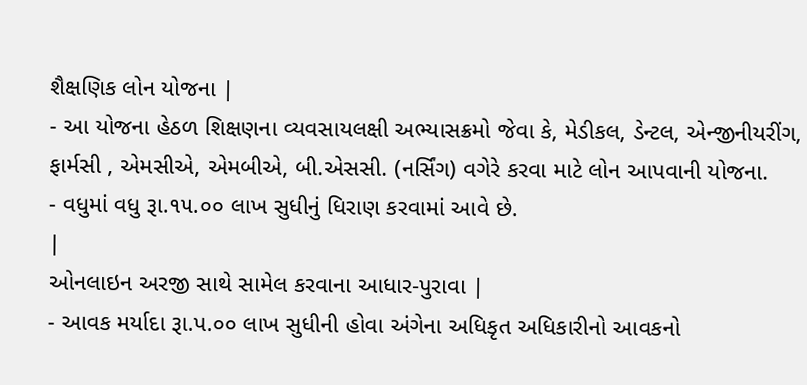શૈક્ષણિક લોન યોજના |
- આ યોજના હેઠળ શિક્ષણના વ્યવસાયલક્ષી અભ્યાસક્રમો જેવા કે, મેડીકલ, ડેન્ટલ, એન્જીનીયરીંગ, ફાર્મસી , એમસીએ, એમબીએ, બી.એસસી. (નર્સિંગ) વગેરે કરવા માટે લોન આપવાની યોજના.
- વધુમાં વધુ રૂા.૧૫.૦૦ લાખ સુધીનું ધિરાણ કરવામાં આવે છે.
|
ઓનલાઇન અરજી સાથે સામેલ કરવાના આધાર-પુરાવા |
- આવક મર્યાદા રૂા.પ.૦૦ લાખ સુધીની હોવા અંગેના અધિકૃત અધિકારીનો આવકનો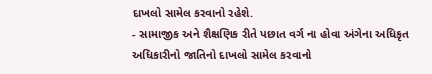દાખલો સામેલ કરવાનો રહેશે.
- સામાજીક અને શૈક્ષણિક રીતે પછાત વર્ગ ના હોવા અંગેના અધિકૃત અધિકારીનો જાતિનો દાખલો સામેલ કરવાનો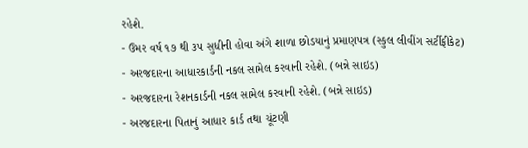રહેશે.
- ઉમર વર્ષ ૧૭ થી ૩૫ સુધીની હોવા અંગે શાળા છોડયાનું પ્રમાણપત્ર (સ્કુલ લીવીંગ સર્ટીફીકેટ)
- અરજદારના આધારકાર્ડની નકલ સામેલ કરવાની રહેશે. (બન્ને સાઇડ)
- અરજદારના રેશનકાર્ડની નકલ સામેલ કરવાની રહેશે. (બન્ને સાઇડ)
- અરજદારના પિતાનું આધાર કાર્ડ તથા ચૂંટણી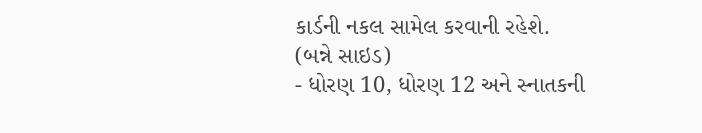કાર્ડની નકલ સામેલ કરવાની રહેશે. (બન્ને સાઇડ)
- ધોરણ 10, ધોરણ 12 અને સ્નાતકની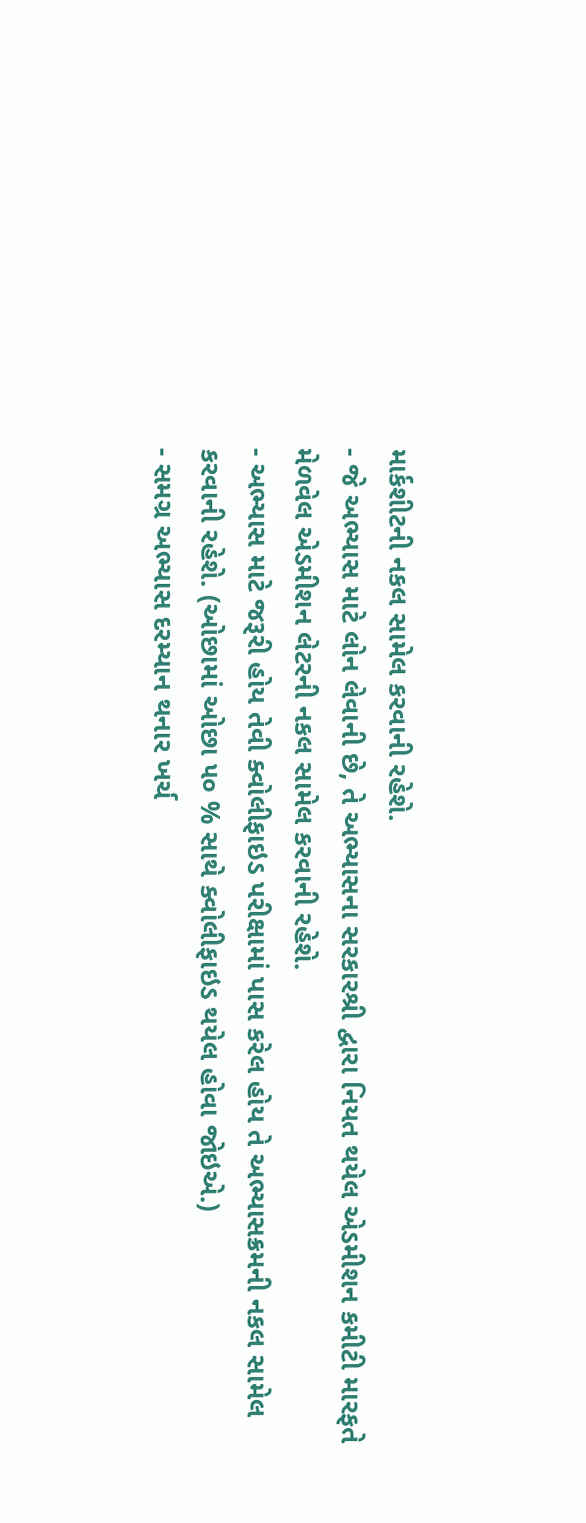માર્કશીટની નકલ સામેલ કરવાની રહેશે.
- જે અભ્યાસ માટે લોન લેવાની છે, તે અભ્યાસના સરકારશ્રી દ્વારા નિયત થયેલ એડમીશન કમીટી મારફતે મેળવેલ એડમીશન લેટરની નકલ સામેલ કરવાની રહેશે.
- અભ્યાસ માટે જરૂરી હોય તેવી ક્વોલીફાઇડ પરીક્ષામાં પાસ કરેલ હોય તે અભ્યાસક્રમની નકલ સામેલ કરવાની રહેશે. (ઓછામાં ઓછા ૫૦ % સાથે ક્વોલીફાઇડ થયેલ હોવા જોઇએ.)
- સમગ્ર અભ્યાસ દરમ્યાન થનાર ખર્ચ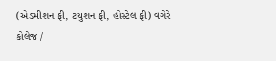(એડમીશન ફી, ટયુશન ફી, હોસ્ટેલ ફી) વગેરે કોલેજ /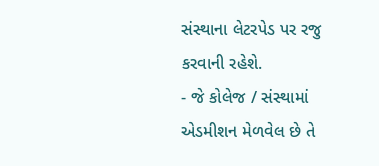સંસ્થાના લેટરપેડ પર રજુ કરવાની રહેશે.
- જે કોલેજ / સંસ્થામાં એડમીશન મેળવેલ છે તે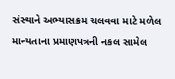સંસ્થાને અભ્યાસક્રમ ચલવવા માટે મળેલ માન્યતાના પ્રમાણપત્રની નકલ સામેલ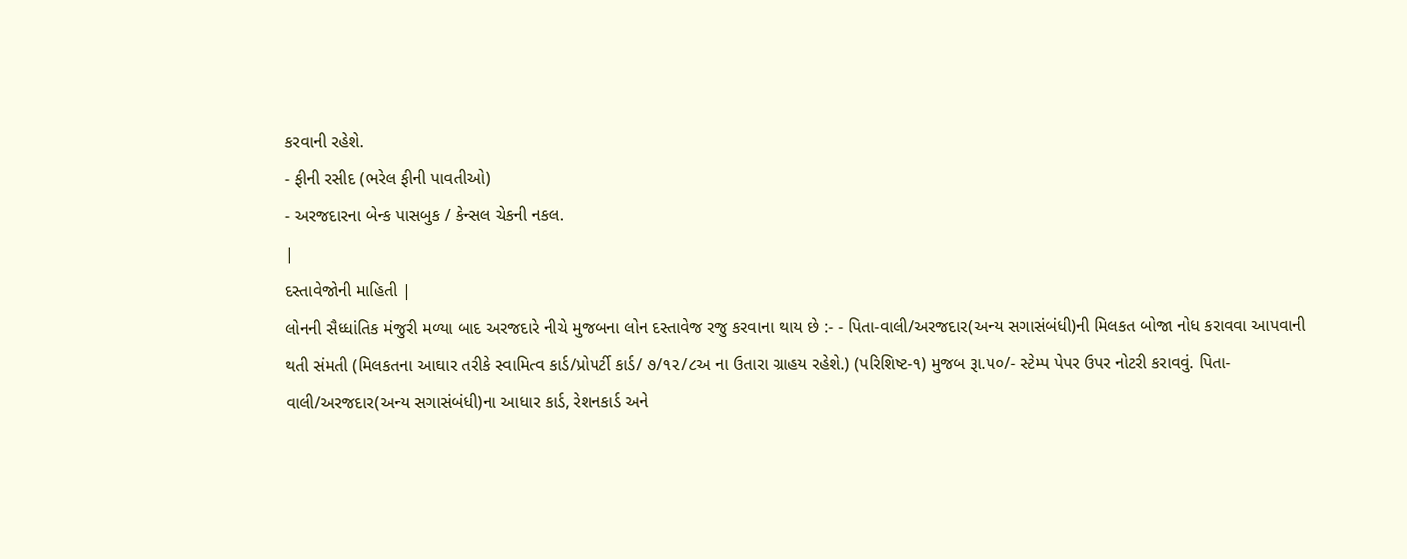કરવાની રહેશે.
- ફીની રસીદ (ભરેલ ફીની પાવતીઓ)
- અરજદારના બેન્ક પાસબુક / કેન્સલ ચેકની નકલ.
|
દસ્તાવેજોની માહિતી |
લોનની સૈધ્ધાંતિક મંજુરી મળ્યા બાદ અરજદારે નીચે મુજબના લોન દસ્તાવેજ રજુ કરવાના થાય છે :- - પિતા-વાલી/અરજદાર(અન્ય સગાસંબંધી)ની મિલકત બોજા નોધ કરાવવા આપવાની થતી સંમતી (મિલકતના આઘાર તરીકે સ્વામિત્વ કાર્ડ/પ્રો૫ર્ટી કાર્ડ/ ૭/૧૨/૮અ ના ઉતારા ગ્રાહય રહેશે.) (પરિશિષ્ટ-૧) મુજબ રૂા.૫૦/- સ્ટેમ્પ પેપર ઉપર નોટરી કરાવવું. પિતા-વાલી/અરજદાર(અન્ય સગાસંબંધી)ના આધાર કાર્ડ, રેશનકાર્ડ અને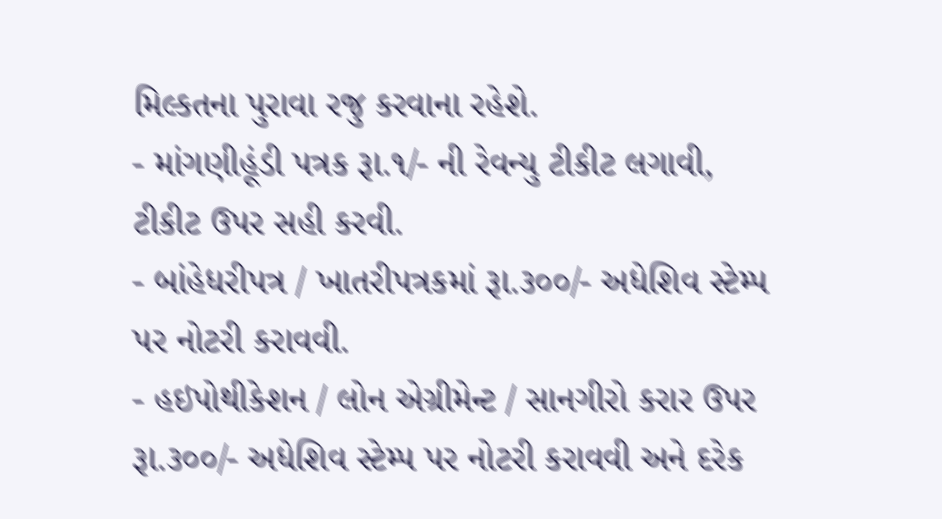મિલ્કતના પુરાવા રજુ કરવાના રહેશે.
- માંગણીહૂંડી પત્રક રૂા.૧/- ની રેવન્યુ ટીકીટ લગાવી, ટીકીટ ઉપર સહી કરવી.
- બાંહેધરીપત્ર / ખાતરીપત્રકમાં રૂા.૩૦૦/- અધેશિવ સ્ટેમ્પ પર નોટરી કરાવવી.
- હઇપોથીકેશન / લોન એગ્રીમેન્ટ / સાનગીરો કરાર ઉપર રૂા.૩૦૦/- અધેશિવ સ્ટેમ્પ પર નોટરી કરાવવી અને દરેક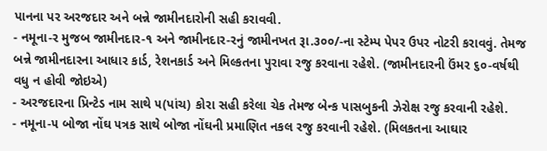પાનના પર અરજદાર અને બન્ને જામીનદારોની સહી કરાવવી.
- નમૂના-ર મુજબ જામીનદાર-૧ અને જામીનદાર-રનું જામીનખત રૂા.૩૦૦/-ના સ્ટેમ્પ પેપર ઉપર નોટરી કરાવવું. તેમજ બન્ને જામીનદારના આધાર કાર્ડ, રેશનકાર્ડ અને મિલ્કતના પુરાવા રજુ કરવાના રહેશે. (જામીનદારની ઉંમર ૬૦-વર્ષથી વધુ ન હોવી જોઇએ)
- અરજદારના પ્રિન્ટેડ નામ સાથે ૫(પાંચ) કોરા સહી કરેલા ચેક તેમજ બેન્ક પાસબુકની ઝેરોક્ષ રજુ કરવાની રહેશે.
- નમૂના-૫ બોજા નોંઘ ૫ત્રક સાથે બોજા નોંઘની પ્રમાણિત નકલ રજુ કરવાની રહેશે. (મિલકતના આઘાર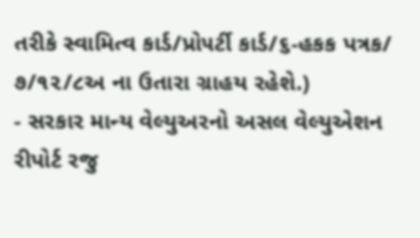તરીકે સ્વામિત્વ કાર્ડ/પ્રો૫ર્ટી કાર્ડ/૬-હકક પત્રક/ ૭/૧૨/૮અ ના ઉતારા ગ્રાહય રહેશે.)
- સરકાર માન્ય વેલ્યુઅરનો અસલ વેલ્યુએશન રીપોર્ટ રજુ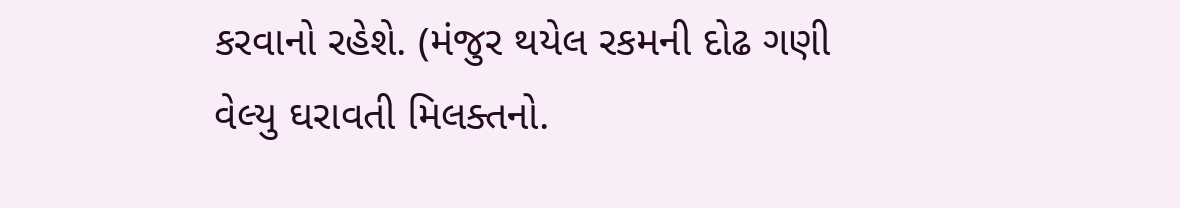કરવાનો રહેશે. (મંજુર થયેલ રકમની દોઢ ગણી વેલ્યુ ઘરાવતી મિલક્તનો.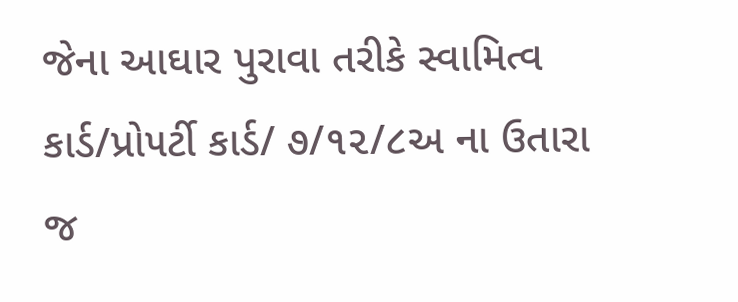જેના આઘાર પુરાવા તરીકે સ્વામિત્વ કાર્ડ/પ્રો૫ર્ટી કાર્ડ/ ૭/૧૨/૮અ ના ઉતારા જ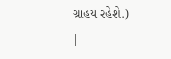ગ્રાહય રહેશે.)
|